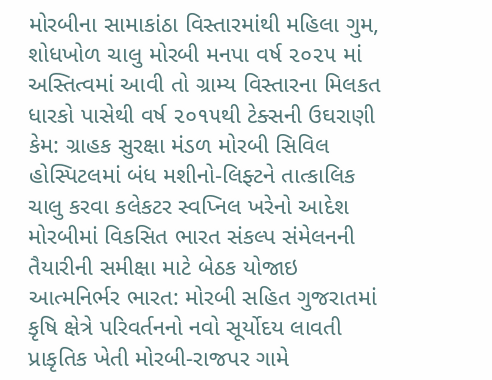મોરબીના સામાકાંઠા વિસ્તારમાંથી મહિલા ગુમ, શોધખોળ ચાલુ મોરબી મનપા વર્ષ ૨૦૨૫ માં અસ્તિત્વમાં આવી તો ગ્રામ્ય વિસ્તારના મિલકત ધારકો પાસેથી વર્ષ ૨૦૧૫થી ટેક્સની ઉઘરાણી કેમ: ગ્રાહક સુરક્ષા મંડળ મોરબી સિવિલ હોસ્પિટલમાં બંધ મશીનો-લિફ્ટને તાત્કાલિક ચાલુ કરવા કલેકટર સ્વપ્નિલ ખરેનો આદેશ મોરબીમાં વિકસિત ભારત સંકલ્પ સંમેલનની તૈયારીની સમીક્ષા માટે બેઠક યોજાઇ આત્મનિર્ભર ભારત: મોરબી સહિત ગુજરાતમાં કૃષિ ક્ષેત્રે પરિવર્તનનો નવો સૂર્યોદય લાવતી પ્રાકૃતિક ખેતી મોરબી-રાજપર ગામે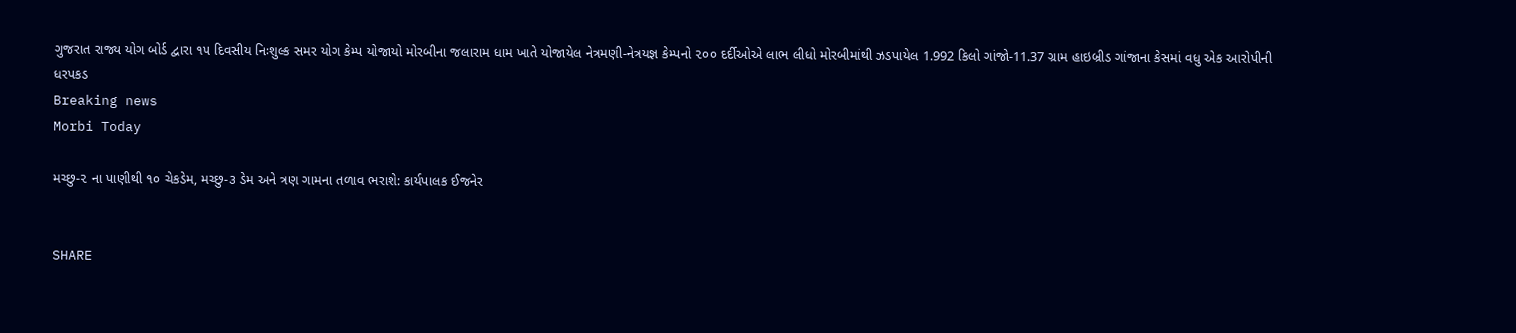ગુજરાત રાજ્ય યોગ બોર્ડ દ્વારા ૧૫ દિવસીય નિઃશુલ્ક સમર યોગ કેમ્પ યોજાયો મોરબીના જલારામ ધામ ખાતે યોજાયેલ નેત્રમણી-નેત્રયજ્ઞ કેમ્પનો ૨૦૦ દર્દીઓએ લાભ લીધો મોરબીમાંથી ઝડપાયેલ 1.992 કિલો ગાંજો-11.37 ગ્રામ હાઇબ્રીડ ગાંજાના કેસમાં વધુ એક આરોપીની ધરપકડ
Breaking news
Morbi Today

મચ્છુ-૨ ના પાણીથી ૧૦ ચેકડેમ, મચ્છુ-૩ ડેમ અને ત્રણ ગામના તળાવ ભરાશે: કાર્યપાલક ઈજનેર


SHARE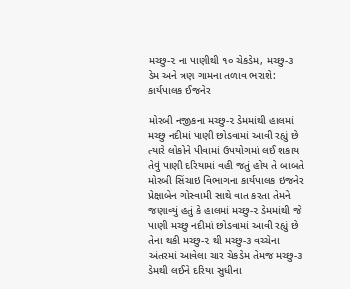મચ્છુ-૨ ના પાણીથી ૧૦ ચેકડેમ, મચ્છુ-૩ ડેમ અને ત્રણ ગામના તળાવ ભરાશે: કાર્યપાલક ઈજનેર

મોરબી નજીકના મચ્છુ-૨ ડેમમાંથી હાલમાં મચ્છુ નદીમાં પાણી છોડવામાં આવી રહ્યું છે ત્યારે લોકોને પીવામાં ઉપયોગમાં લઈ શકાય તેવું પાણી દરિયામાં વહી જતું હોય તે બાબતે મોરબી સિંચાઇ વિભાગના કાર્યપાલક ઇજનેર પ્રેક્ષાબેન ગોસ્વામી સાથે વાત કરતા તેમને જણાવ્યું હતું કે હાલમાં મચ્છુ-૨ ડેમમાંથી જે પાણી મચ્છુ નદીમાં છોડવામાં આવી રહ્યું છે તેના થકી મચ્છુ-૨ થી મચ્છુ-૩ વચ્ચેના અંતરમાં આવેલા ચાર ચેકડેમ તેમજ મચ્છુ-૩ ડેમથી લઈને દરિયા સુધીના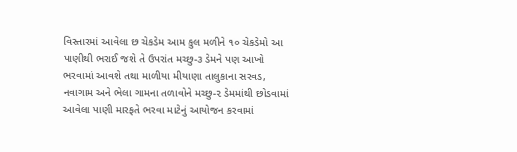વિસ્તારમાં આવેલા છ ચેકડેમ આમ કુલ મળીને ૧૦ ચેકડેમો આ પાણીથી ભરાઈ જશે તે ઉપરાંત મચ્છુ-૩ ડેમને પણ આખો ભરવામાં આવશે તથા માળીયા મીયાણા તાલુકાના સરવડ, નવાગામ અને ભેલા ગામના તળાવોને મચ્છુ-૨ ડેમમાંથી છોડવામાં આવેલા પાણી મારફતે ભરવા માટેનું આયોજન કરવામાં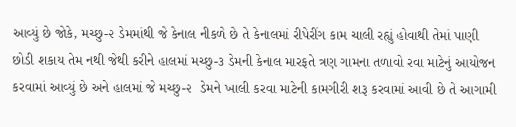આવ્યું છે જોકે, મચ્છુ-૨ ડેમમાંથી જે કેનાલ નીકળે છે તે કેનાલમાં રીપેરીંગ કામ ચાલી રહ્યું હોવાથી તેમાં પાણી છોડી શકાય તેમ નથી જેથી કરીને હાલમાં મચ્છુ-૩ ડેમની કેનાલ મારફતે ત્રણ ગામના તળાવો રવા માટેનું આયોજન કરવામાં આવ્યું છે અને હાલમાં જે મચ્છુ-૨  ડેમને ખાલી કરવા માટેની કામગીરી શરૂ કરવામાં આવી છે તે આગામી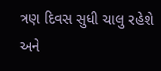ત્રણ દિવસ સુધી ચાલુ રહેશે અને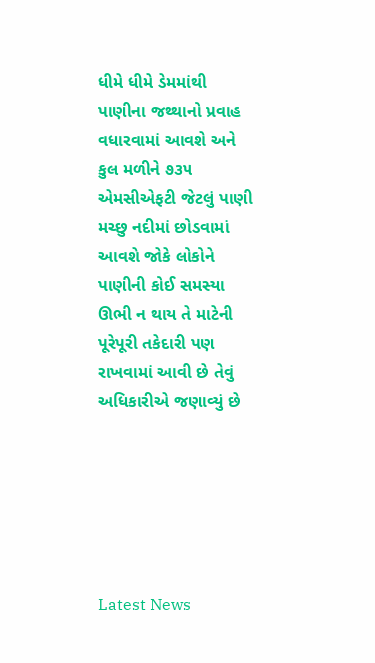ધીમે ધીમે ડેમમાંથી પાણીના જથ્થાનો પ્રવાહ વધારવામાં આવશે અને કુલ મળીને ૭૩૫ એમસીએફટી જેટલું પાણી મચ્છુ નદીમાં છોડવામાં આવશે જોકે લોકોને પાણીની કોઈ સમસ્યા ઊભી ન થાય તે માટેની પૂરેપૂરી તકેદારી પણ રાખવામાં આવી છે તેવું અધિકારીએ જણાવ્યું છે






Latest News